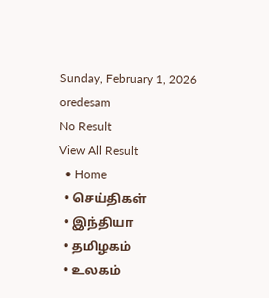Sunday, February 1, 2026
oredesam
No Result
View All Result
  • Home
  • செய்திகள்
  • இந்தியா
  • தமிழகம்
  • உலகம்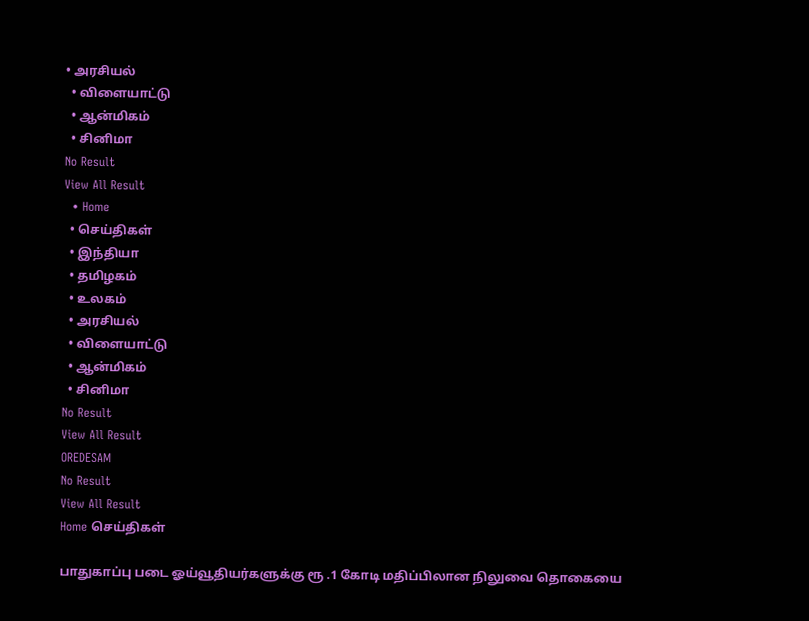• அரசியல்
  • விளையாட்டு
  • ஆன்மிகம்
  • சினிமா
No Result
View All Result
  • Home
  • செய்திகள்
  • இந்தியா
  • தமிழகம்
  • உலகம்
  • அரசியல்
  • விளையாட்டு
  • ஆன்மிகம்
  • சினிமா
No Result
View All Result
OREDESAM
No Result
View All Result
Home செய்திகள்

பாதுகாப்பு படை ஓய்வூதியர்களுக்கு ரூ .1 கோடி மதிப்பிலான நிலுவை தொகையை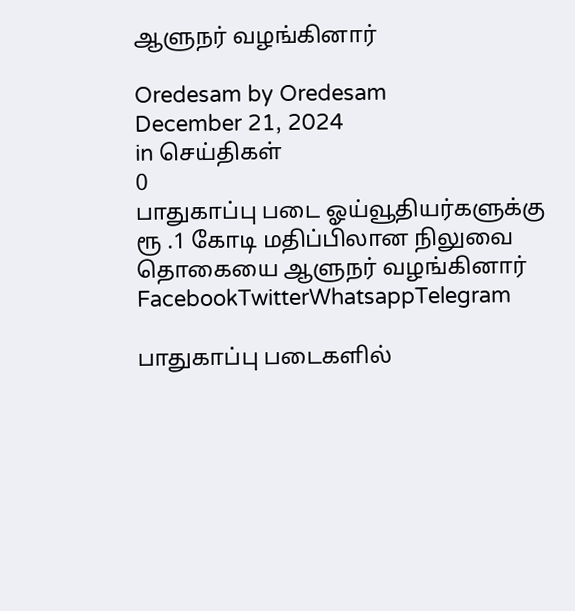ஆளுநர் வழங்கினார்

Oredesam by Oredesam
December 21, 2024
in செய்திகள்
0
பாதுகாப்பு படை ஓய்வூதியர்களுக்கு ரூ .1 கோடி மதிப்பிலான நிலுவை தொகையை ஆளுநர் வழங்கினார்
FacebookTwitterWhatsappTelegram

பாதுகாப்பு படைகளில்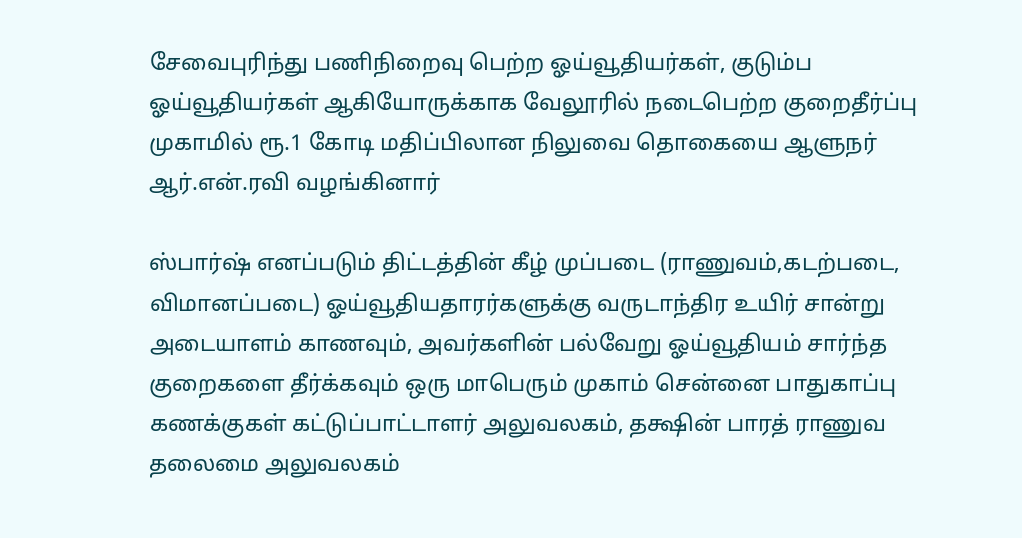சேவைபுரிந்து பணிநிறைவு பெற்ற ஓய்வூதியர்கள், குடும்ப ஓய்வூதியர்கள் ஆகியோருக்காக வேலூரில் நடைபெற்ற குறைதீர்ப்பு முகாமில் ரூ.1 கோடி மதிப்பிலான நிலுவை தொகையை ஆளுநர் ஆர்.என்.ரவி வழங்கினார்

ஸ்பார்ஷ் எனப்படும் திட்டத்தின் கீழ் முப்படை (ராணுவம்,கடற்படை, விமானப்படை) ஓய்வூதியதாரர்களுக்கு வருடாந்திர உயிர் சான்று அடையாளம் காணவும், அவர்களின் பல்வேறு ஓய்வூதியம் சார்ந்த குறைகளை தீர்க்கவும் ஒரு மாபெரும் முகாம் சென்னை பாதுகாப்பு கணக்குகள் கட்டுப்பாட்டாளர் அலுவலகம், தக்ஷின் பாரத் ராணுவ தலைமை அலுவலகம்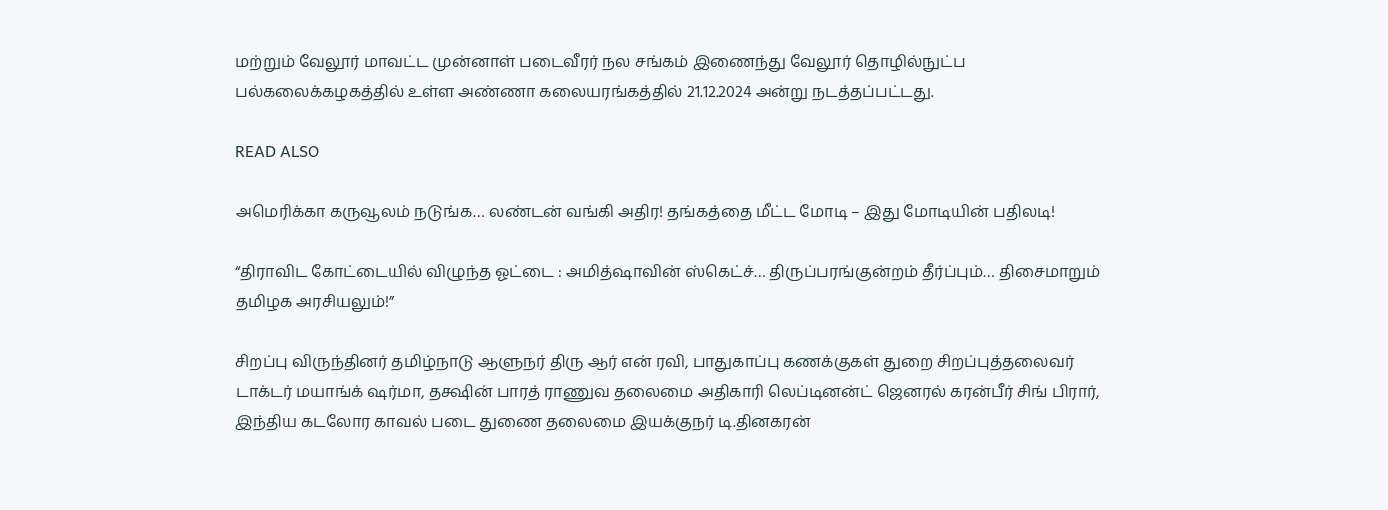மற்றும் வேலூர் மாவட்ட முன்னாள் படைவீரர் நல சங்கம் இணைந்து வேலூர் தொழில்நுட்ப பல்கலைக்கழகத்தில் உள்ள அண்ணா கலையரங்கத்தில் 21.12.2024 அன்று நடத்தப்பட்டது.

READ ALSO

அமெரிக்கா கருவூலம் நடுங்க… லண்டன் வங்கி அதிர! தங்கத்தை மீட்ட மோடி – இது மோடியின் பதிலடி!

“திராவிட கோட்டையில் விழுந்த ஓட்டை : அமித்ஷாவின் ஸ்கெட்ச்… திருப்பரங்குன்றம் தீர்ப்பும்… திசைமாறும் தமிழக அரசியலும்!”

சிறப்பு விருந்தினர் தமிழ்நாடு ஆளுநர் திரு ஆர் என் ரவி, பாதுகாப்பு கணக்குகள் துறை சிறப்புத்தலைவர் டாக்டர் மயாங்க் ஷர்மா, தக்ஷின் பாரத் ராணுவ தலைமை அதிகாரி லெப்டினன்ட் ஜெனரல் கரன்பீர் சிங் பிரார், இந்திய கடலோர காவல் படை துணை தலைமை இயக்குநர் டி.தினகரன்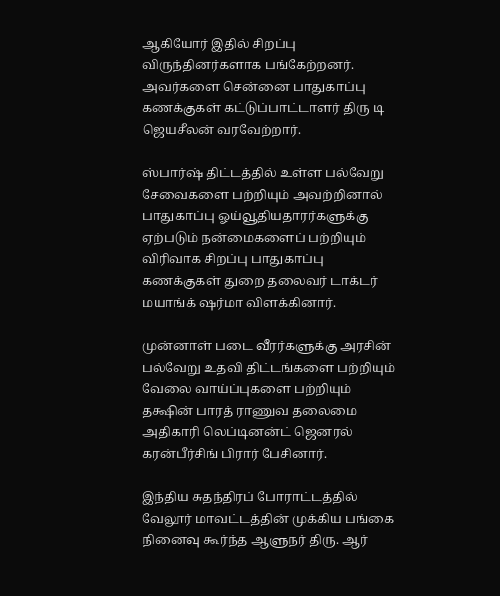ஆகியோர் இதில் சிறப்பு விருந்தினர்களாக பங்கேற்றனர். அவர்களை சென்னை பாதுகாப்பு கணக்குகள் கட்டுப்பாட்டாளர் திரு டி ஜெயசீலன் வரவேற்றார்.

ஸ்பார்ஷ் திட்டத்தில் உள்ள பல்வேறு சேவைகளை பற்றியும் அவற்றினால் பாதுகாப்பு ஓய்வூதியதாரர்களுக்கு ஏற்படும் நன்மைகளைப் பற்றியும் விரிவாக சிறப்பு பாதுகாப்பு கணக்குகள் துறை தலைவர் டாக்டர் மயாங்க் ஷர்மா விளக்கினார்.

முன்னாள் படை வீரர்களுக்கு அரசின் பல்வேறு உதவி திட்டங்களை பற்றியும் வேலை வாய்ப்புகளை பற்றியும் தக்ஷின் பாரத் ராணுவ தலைமை அதிகாரி லெப்டினன்ட் ஜெனரல் கரன்பீர்சிங் பிரார் பேசினார்.

இந்திய சுதந்திரப் போராட்டத்தில் வேலூர் மாவட்டத்தின் முக்கிய பங்கை நினைவு கூர்ந்த ஆளுநர் திரு. ஆர்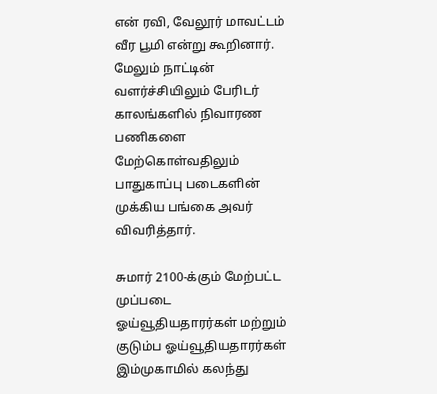என் ரவி, வேலூர் மாவட்டம் வீர பூமி என்று கூறினார். மேலும் நாட்டின் வளர்ச்சியிலும் பேரிடர் காலங்களில் நிவாரண பணிகளை மேற்கொள்வதிலும் பாதுகாப்பு படைகளின் முக்கிய பங்கை அவர் விவரித்தார்.

சுமார் 2100-க்கும் மேற்பட்ட முப்படை ஓய்வூதியதாரர்கள் மற்றும் குடும்ப ஓய்வூதியதாரர்கள் இம்முகாமில் கலந்து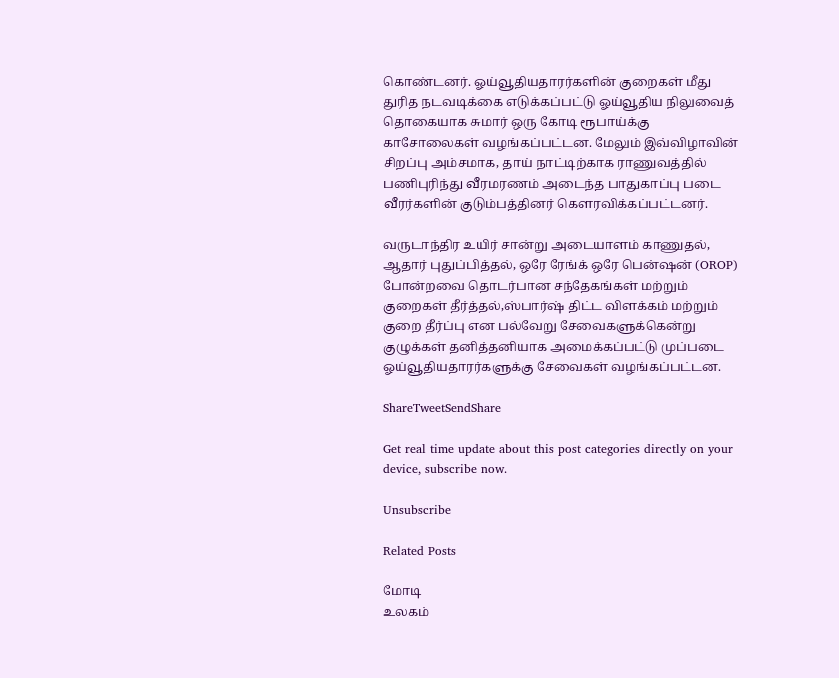கொண்டனர். ஓய்வூதியதாரர்களின் குறைகள் மீது துரித நடவடிக்கை எடுக்கப்பட்டு ஓய்வூதிய நிலுவைத் தொகையாக சுமார் ஒரு கோடி ரூபாய்க்கு காசோலைகள் வழங்கப்பட்டன. மேலும் இவ்விழாவின் சிறப்பு அம்சமாக, தாய் நாட்டிற்காக ராணுவத்தில் பணிபுரிந்து வீரமரணம் அடைந்த பாதுகாப்பு படை வீரர்களின் குடும்பத்தினர் கௌரவிக்கப்பட்டனர்.

வருடாந்திர உயிர் சான்று அடையாளம் காணுதல், ஆதார் புதுப்பித்தல், ஒரே ரேங்க் ஒரே பென்ஷன் (OROP) போன்றவை தொடர்பான சந்தேகங்கள் மற்றும் குறைகள் தீர்த்தல்,ஸ்பார்ஷ் திட்ட விளக்கம் மற்றும் குறை தீர்ப்பு என பல்வேறு சேவைகளுக்கென்று குழுக்கள் தனித்தனியாக அமைக்கப்பட்டு முப்படை ஓய்வூதியதாரர்களுக்கு சேவைகள் வழங்கப்பட்டன.

ShareTweetSendShare

Get real time update about this post categories directly on your device, subscribe now.

Unsubscribe

Related Posts

மோடி
உலகம்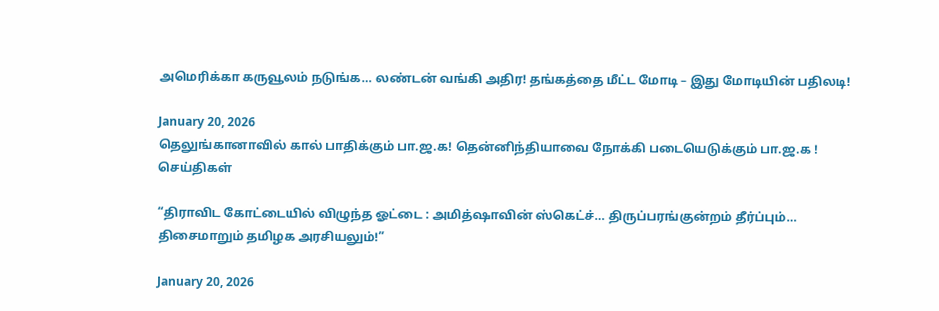அமெரிக்கா கருவூலம் நடுங்க… லண்டன் வங்கி அதிர! தங்கத்தை மீட்ட மோடி – இது மோடியின் பதிலடி!

January 20, 2026
தெலுங்கானாவில் கால் பாதிக்கும் பா.ஜ.க! தென்னிந்தியாவை நோக்கி படையெடுக்கும் பா.ஜ.க !
செய்திகள்

“திராவிட கோட்டையில் விழுந்த ஓட்டை : அமித்ஷாவின் ஸ்கெட்ச்… திருப்பரங்குன்றம் தீர்ப்பும்… திசைமாறும் தமிழக அரசியலும்!”

January 20, 2026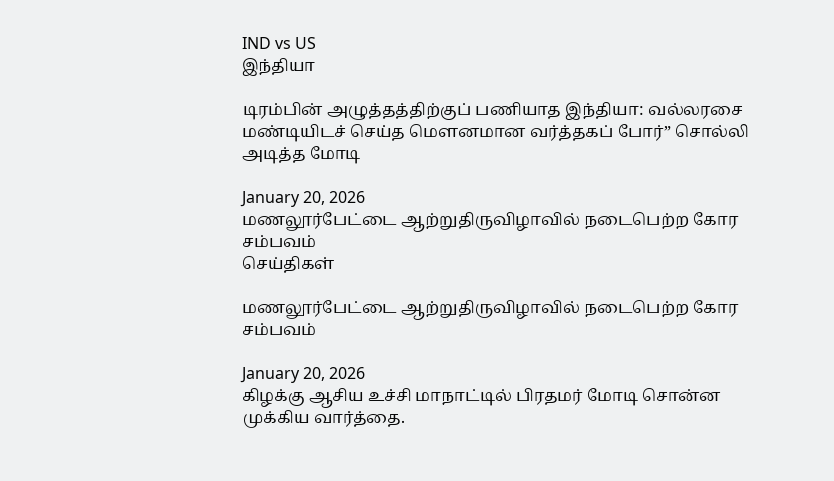IND vs US
இந்தியா

டிரம்பின் அழுத்தத்திற்குப் பணியாத இந்தியா: வல்லரசை மண்டியிடச் செய்த மௌனமான வர்த்தகப் போர்” சொல்லி அடித்த மோடி

January 20, 2026
மணலூர்பேட்டை ஆற்றுதிருவிழாவில் நடைபெற்ற கோர சம்பவம்
செய்திகள்

மணலூர்பேட்டை ஆற்றுதிருவிழாவில் நடைபெற்ற கோர சம்பவம்

January 20, 2026
கிழக்கு ஆசிய உச்சி மாநாட்டில் பிரதமர் மோடி சொன்ன முக்கிய வார்த்தை.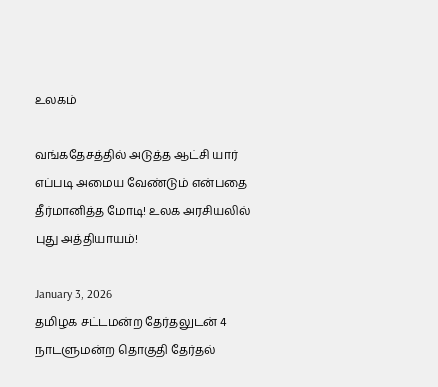உலகம்

வங்கதேசத்தில் அடுத்த ஆட்சி யார் எப்படி அமைய வேண்டும் என்பதை தீர்மானித்த மோடி! உலக அரசியலில் புது அத்தியாயம்!

January 3, 2026
தமிழக சட்டமன்ற தேர்தலுடன் 4 நாடளுமன்ற தொகுதி தேர்தல்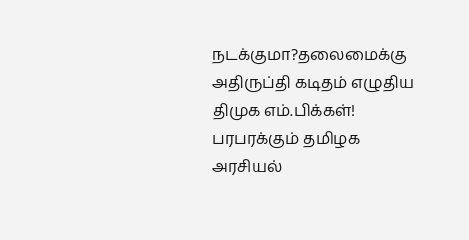நடக்குமா?தலைமைக்கு அதிருப்தி கடிதம் எழுதிய திமுக எம்.பிக்கள்! பரபரக்கும் தமிழக அரசியல்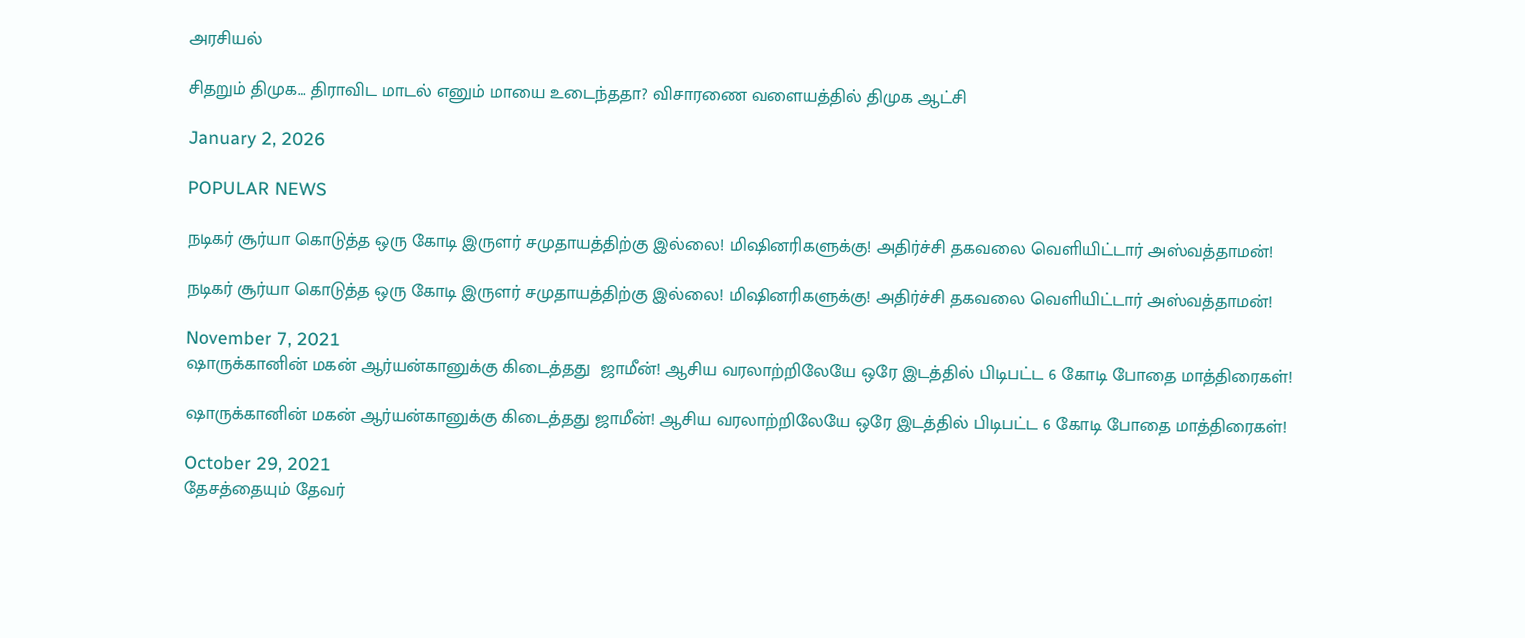அரசியல்

சிதறும் திமுக… திராவிட மாடல் எனும் மாயை உடைந்ததா? விசாரணை வளையத்தில் திமுக ஆட்சி

January 2, 2026

POPULAR NEWS

நடிகர் சூர்யா கொடுத்த ஒரு கோடி இருளர் சமுதாயத்திற்கு இல்லை! மிஷினரிகளுக்கு! அதிர்ச்சி தகவலை வெளியிட்டார் அஸ்வத்தாமன்!

நடிகர் சூர்யா கொடுத்த ஒரு கோடி இருளர் சமுதாயத்திற்கு இல்லை! மிஷினரிகளுக்கு! அதிர்ச்சி தகவலை வெளியிட்டார் அஸ்வத்தாமன்!

November 7, 2021
ஷாருக்கானின் மகன் ஆர்யன்கானுக்கு கிடைத்தது  ஜாமீன்! ஆசிய வரலாற்றிலேயே ஒரே இடத்தில் பிடிபட்ட 6 கோடி போதை மாத்திரைகள்!

ஷாருக்கானின் மகன் ஆர்யன்கானுக்கு கிடைத்தது ஜாமீன்! ஆசிய வரலாற்றிலேயே ஒரே இடத்தில் பிடிபட்ட 6 கோடி போதை மாத்திரைகள்!

October 29, 2021
தேசத்தையும் தேவர்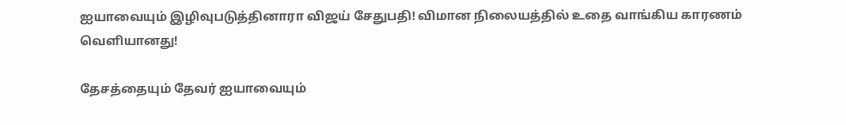ஐயாவையும் இழிவுபடுத்தினாரா விஜய் சேதுபதி! விமான நிலையத்தில் உதை வாங்கிய காரணம் வெளியானது!

தேசத்தையும் தேவர் ஐயாவையும்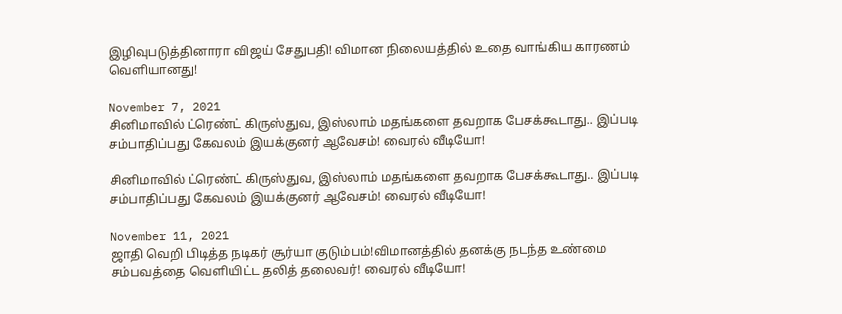இழிவுபடுத்தினாரா விஜய் சேதுபதி! விமான நிலையத்தில் உதை வாங்கிய காரணம் வெளியானது!

November 7, 2021
சினிமாவில் ட்ரெண்ட் கிருஸ்துவ, இஸ்லாம் மதங்களை தவறாக பேசக்கூடாது.. இப்படி சம்பாதிப்பது கேவலம் இயக்குனர் ஆவேசம்! வைரல் வீடியோ!

சினிமாவில் ட்ரெண்ட் கிருஸ்துவ, இஸ்லாம் மதங்களை தவறாக பேசக்கூடாது.. இப்படி சம்பாதிப்பது கேவலம் இயக்குனர் ஆவேசம்! வைரல் வீடியோ!

November 11, 2021
ஜாதி வெறி பிடித்த நடிகர் சூர்யா குடும்பம்!விமானத்தில் தனக்கு நடந்த உண்மை சம்பவத்தை வெளியிட்ட தலித் தலைவர்! வைரல் வீடியோ!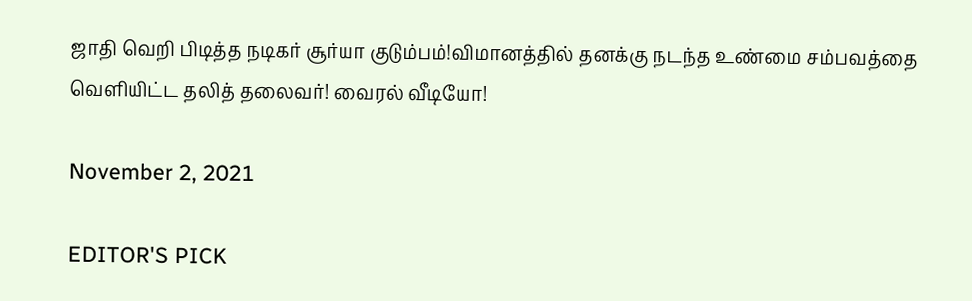ஜாதி வெறி பிடித்த நடிகர் சூர்யா குடும்பம்!விமானத்தில் தனக்கு நடந்த உண்மை சம்பவத்தை வெளியிட்ட தலித் தலைவர்! வைரல் வீடியோ!

November 2, 2021

EDITOR'S PICK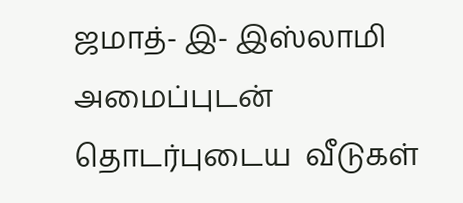ஜமாத்- இ- இஸ்லாமி அமைப்புடன் தொடர்புடைய  வீடுகள்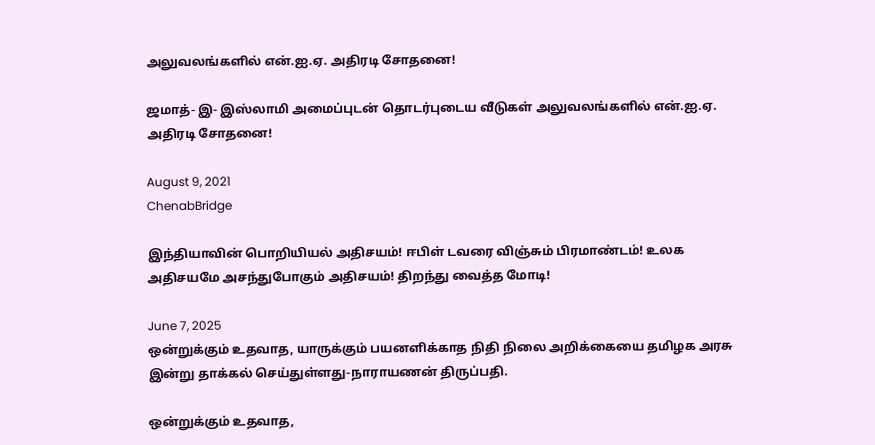அலுவலங்களில் என்.ஐ.ஏ. அதிரடி சோதனை!

ஜமாத்- இ- இஸ்லாமி அமைப்புடன் தொடர்புடைய வீடுகள் அலுவலங்களில் என்.ஐ.ஏ. அதிரடி சோதனை!

August 9, 2021
ChenabBridge

இந்தியாவின் பொறியியல் அதிசயம்! ஈபிள் டவரை விஞ்சும் பிரமாண்டம்! உலக அதிசயமே அசந்துபோகும் அதிசயம்! திறந்து வைத்த மோடி!

June 7, 2025
ஒன்றுக்கும் உதவாத, யாருக்கும் பயனளிக்காத நிதி நிலை அறிக்கையை தமிழக அரசு இன்று தாக்கல் செய்துள்ளது-நாராயணன் திருப்பதி.

ஒன்றுக்கும் உதவாத,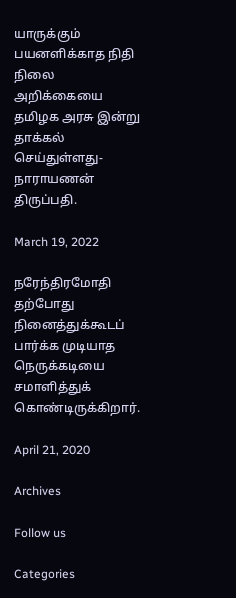யாருக்கும் பயனளிக்காத நிதி நிலை அறிக்கையை தமிழக அரசு இன்று தாக்கல் செய்துள்ளது-நாராயணன் திருப்பதி.

March 19, 2022

நரேந்திரமோதி‍ தற்போது நினைத்துக்கூடப் பார்க்க முடியாத நெருக்கடியை சமாளித்துக் கொண்டிருக்கிறார்.

April 21, 2020

Archives

Follow us

Categories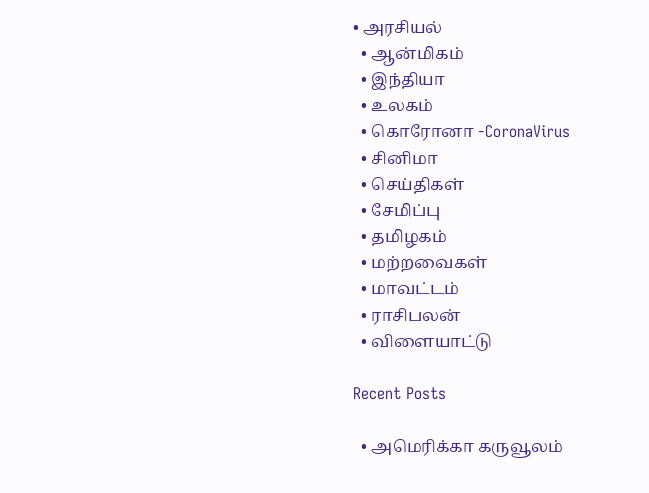• அரசியல்
  • ஆன்மிகம்
  • இந்தியா
  • உலகம்
  • கொரோனா -CoronaVirus
  • சினிமா
  • செய்திகள்
  • சேமிப்பு
  • தமிழகம்
  • மற்றவைகள்
  • மாவட்டம்
  • ராசிபலன்
  • விளையாட்டு

Recent Posts

  • அமெரிக்கா கருவூலம்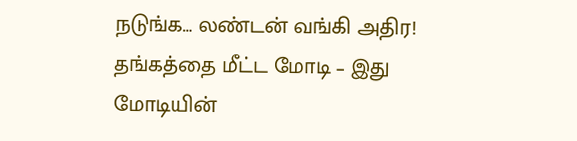நடுங்க… லண்டன் வங்கி அதிர! தங்கத்தை மீட்ட மோடி – இது மோடியின்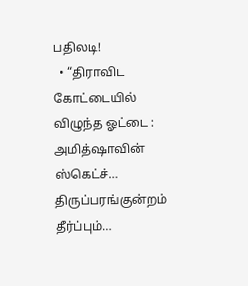பதிலடி!
  • “திராவிட கோட்டையில் விழுந்த ஓட்டை : அமித்ஷாவின் ஸ்கெட்ச்… திருப்பரங்குன்றம் தீர்ப்பும்…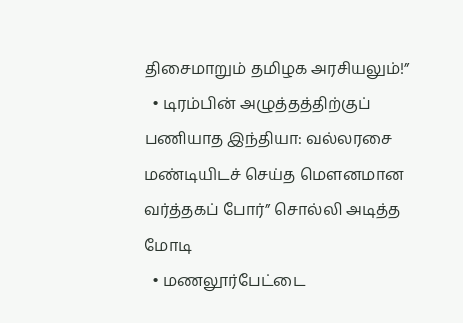திசைமாறும் தமிழக அரசியலும்!”
  • டிரம்பின் அழுத்தத்திற்குப் பணியாத இந்தியா: வல்லரசை மண்டியிடச் செய்த மௌனமான வர்த்தகப் போர்” சொல்லி அடித்த மோடி
  • மணலூர்பேட்டை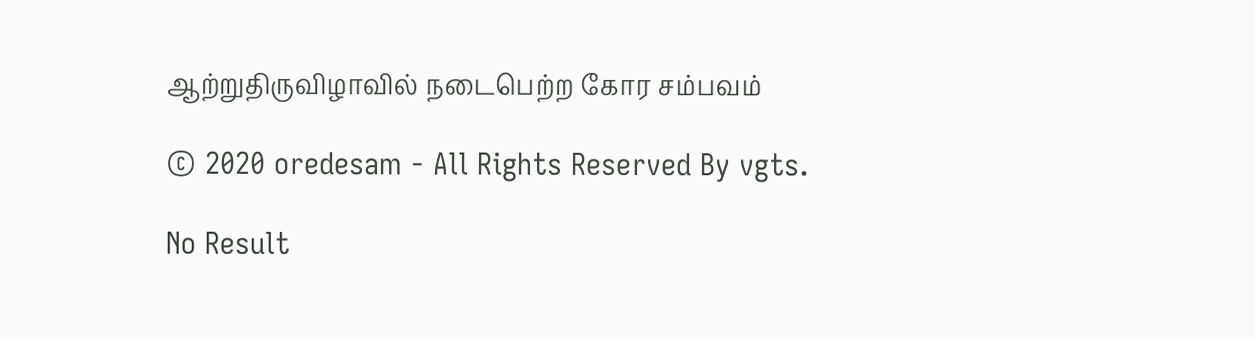ஆற்றுதிருவிழாவில் நடைபெற்ற கோர சம்பவம்

© 2020 oredesam - All Rights Reserved By vgts.

No Result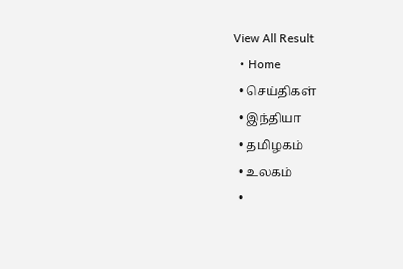View All Result
  • Home
  • செய்திகள்
  • இந்தியா
  • தமிழகம்
  • உலகம்
  •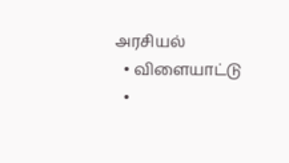அரசியல்
  • விளையாட்டு
  •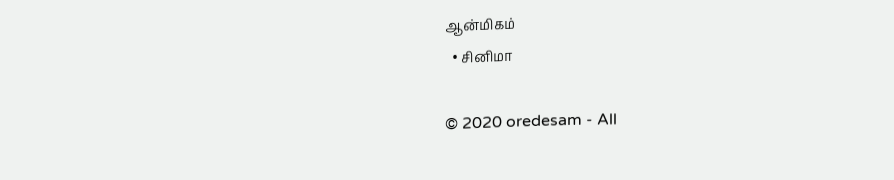ஆன்மிகம்
  • சினிமா

© 2020 oredesam - All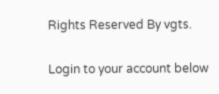Rights Reserved By vgts.

Login to your account below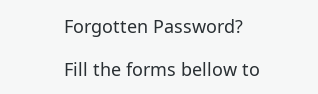Forgotten Password?

Fill the forms bellow to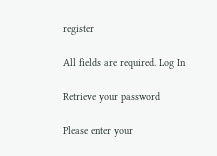register

All fields are required. Log In

Retrieve your password

Please enter your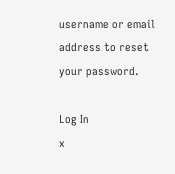username or email address to reset your password.

Log In
x